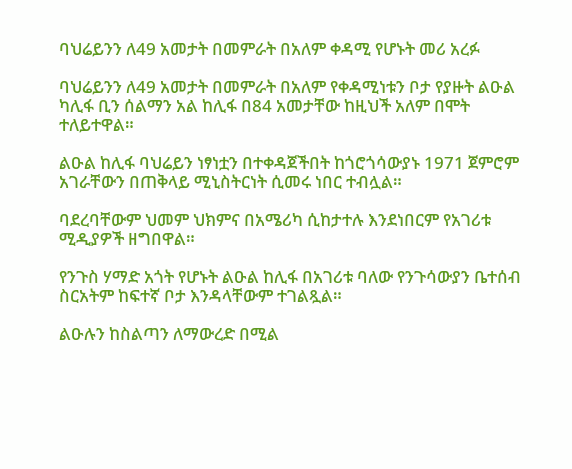ባህሬይንን ለ49 አመታት በመምራት በአለም ቀዳሚ የሆኑት መሪ አረፉ

ባህሬይንን ለ49 አመታት በመምራት በአለም የቀዳሚነቱን ቦታ የያዙት ልዑል ካሊፋ ቢን ሰልማን አል ከሊፋ በ84 አመታቸው ከዚህች አለም በሞት ተለይተዋል።

ልዑል ከሊፋ ባህሬይን ነፃነቷን በተቀዳጀችበት ከጎሮጎሳውያኑ 1971 ጀምሮም አገራቸውን በጠቅላይ ሚኒስትርነት ሲመሩ ነበር ተብሏል።

ባደረባቸውም ህመም ህክምና በአሜሪካ ሲከታተሉ እንደነበርም የአገሪቱ ሚዲያዎች ዘግበዋል።

የንጉስ ሃማድ አጎት የሆኑት ልዑል ከሊፋ በአገሪቱ ባለው የንጉሳውያን ቤተሰብ ስርአትም ከፍተኛ ቦታ እንዳላቸውም ተገልጿል።

ልዑሉን ከስልጣን ለማውረድ በሚል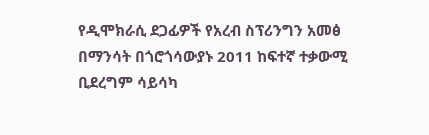የዲሞክራሲ ደጋፊዎች የአረብ ስፕሪንግን አመፅ በማንሳት በጎሮጎሳውያኑ 2011 ከፍተኛ ተቃውሚ ቢደረግም ሳይሳካ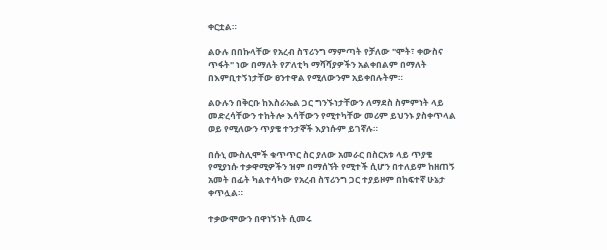ቀርቷል።

ልዑሉ በበኩላቸው የአረብ ስፕሪንግ ማምጣት የቻለው "ሞት፣ ቀውስና ጥፋት" ነው በማለት የፖለቲካ ማሻሻያዎችን አልቀበልም በማለት በእምቢተኝነታቸው ፀንተዋል የሚለውንም አይቀበሉትም።

ልዑሉን በቅርቡ ከእስራኤል ጋር ግንኙነታቸውን ለማደስ ስምምነት ላይ መድረሳቸውን ተከትሎ እሳቸውን የሚተካቸው መሪም ይህንኑ ያስቀጥላል ወይ የሚለውን ጥያቄ ተንታኞች እያነሱም ይገኛሉ።

በሱኒ ሙስሊሞች ቁጥጥር ስር ያለው አመራር በስርአቱ ላይ ጥያቄ የሚያነሱ ተቃዋሚዎችን ዝም በማሰኘት የሚተች ሲሆን በተለይም ከዘጠኝ አመት በፊት ካልተሳካው የአረብ ስፕሪንግ ጋር ተያይዞም በከፍተኛ ሁኔታ ቀጥሏል።

ተቃውሞውን በዋነኝነት ሲመሩ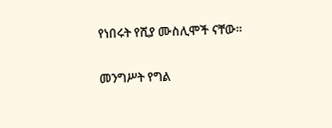የነበሩት የሺያ ሙስሊሞች ናቸው።

መንግሥት የግል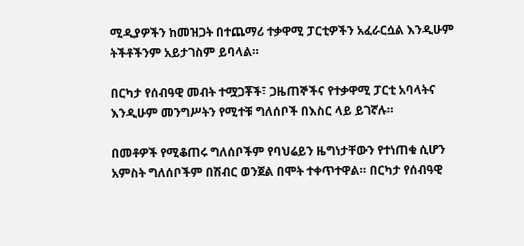ሚዲያዎችን ከመዝጋት በተጨማሪ ተቃዋሚ ፓርቲዎችን አፈራርሷል እንዲሁም ትችቶችንም አይታገስም ይባላል።

በርካታ የሰብዓዊ መብት ተሟጋቾች፣ ጋዜጠኞችና የተቃዋሚ ፓርቲ አባላትና እንዲሁም መንግሥትን የሚተቹ ግለሰቦች በእስር ላይ ይገኛሉ።

በመቶዎች የሚቆጠሩ ግለሰቦችም የባህሬይን ዜግነታቸውን የተነጠቁ ሲሆን አምስት ግለሰቦችም በሽብር ወንጀል በሞት ተቀጥተዋል። በርካታ የሰብዓዊ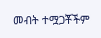መብት ተሟጋቾችም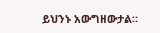ይህንኑ አውግዘውታል።